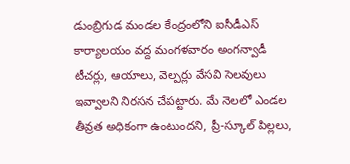డుంబ్రిగుడ మండల కేంద్రంలోని ఐసీడీఎస్ కార్యాలయం వద్ద మంగళవారం అంగన్వాడీ టీచర్లు, ఆయాలు, వెల్పర్లు వేసవి సెలవులు ఇవ్వాలని నిరసన చేపట్టారు. మే నెలలో ఎండల తీవ్రత అధికంగా ఉంటుందని, ప్రీ-స్కూల్ పిల్లలు,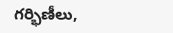గర్భిణీలు,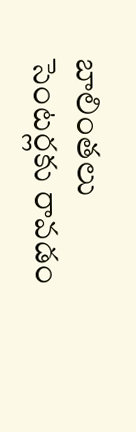బాలింతలు సెంటర్లకు రావడం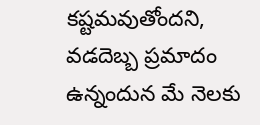కష్టమవుతోందని, వడదెబ్బ ప్రమాదం ఉన్నందున మే నెలకు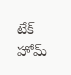టేక్ హోమ్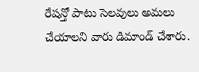రేషన్తో పాటు సెలవులు అమలు చేయాలని వారు డిమాండ్ చేశారు.